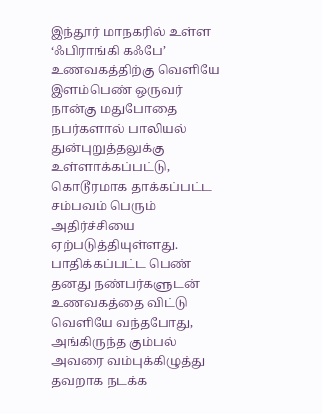இந்தூர் மாநகரில் உள்ள ‘ஃபிராங்கி கஃபே’ உணவகத்திற்கு வெளியே இளம்பெண் ஒருவர் நான்கு மதுபோதை நபர்களால் பாலியல் துன்புறுத்தலுக்கு உள்ளாக்கப்பட்டு, கொடூரமாக தாக்கப்பட்ட சம்பவம் பெரும் அதிர்ச்சியை ஏற்படுத்தியுள்ளது. பாதிக்கப்பட்ட பெண் தனது நண்பர்களுடன் உணவகத்தை விட்டு வெளியே வந்தபோது, அங்கிருந்த கும்பல் அவரை வம்புக்கிழுத்து தவறாக நடக்க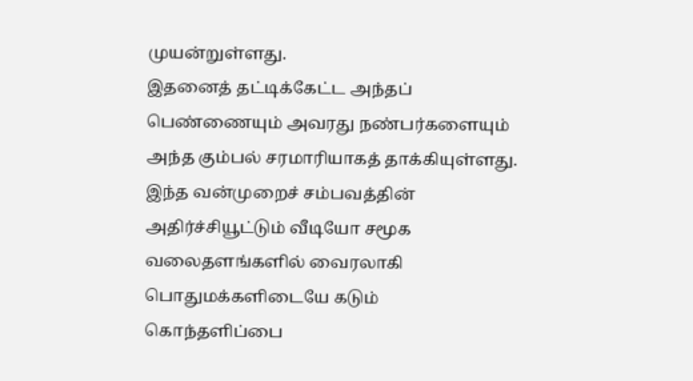முயன்றுள்ளது.
இதனைத் தட்டிக்கேட்ட அந்தப் பெண்ணையும் அவரது நண்பர்களையும் அந்த கும்பல் சரமாரியாகத் தாக்கியுள்ளது. இந்த வன்முறைச் சம்பவத்தின் அதிர்ச்சியூட்டும் வீடியோ சமூக வலைதளங்களில் வைரலாகி பொதுமக்களிடையே கடும் கொந்தளிப்பை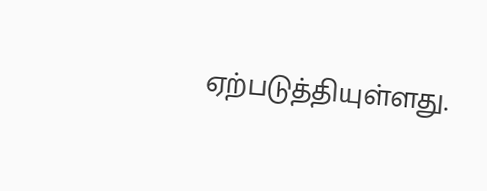ஏற்படுத்தியுள்ளது.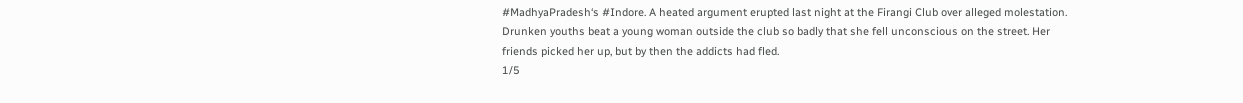#MadhyaPradesh‘s #Indore. A heated argument erupted last night at the Firangi Club over alleged molestation. Drunken youths beat a young woman outside the club so badly that she fell unconscious on the street. Her friends picked her up, but by then the addicts had fled.
1/5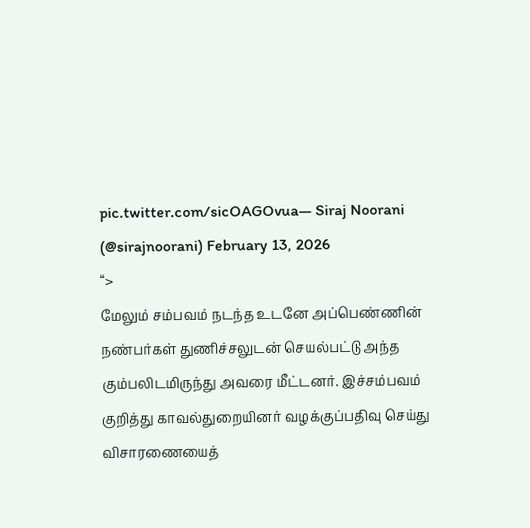pic.twitter.com/sicOAGOvua— Siraj Noorani (@sirajnoorani) February 13, 2026
“>
மேலும் சம்பவம் நடந்த உடனே அப்பெண்ணின் நண்பர்கள் துணிச்சலுடன் செயல்பட்டு அந்த கும்பலிடமிருந்து அவரை மீட்டனர். இச்சம்பவம் குறித்து காவல்துறையினர் வழக்குப்பதிவு செய்து விசாரணையைத்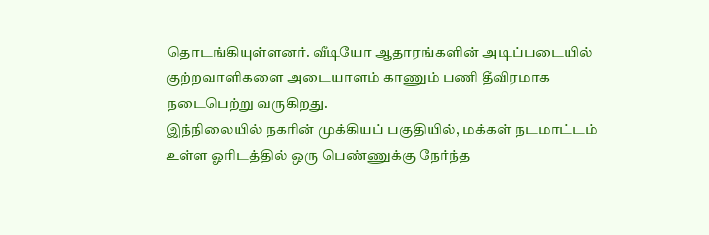தொடங்கியுள்ளனர். வீடியோ ஆதாரங்களின் அடிப்படையில் குற்றவாளிகளை அடையாளம் காணும் பணி தீவிரமாக நடைபெற்று வருகிறது.
இந்நிலையில் நகரின் முக்கியப் பகுதியில், மக்கள் நடமாட்டம் உள்ள ஓரிடத்தில் ஒரு பெண்ணுக்கு நேர்ந்த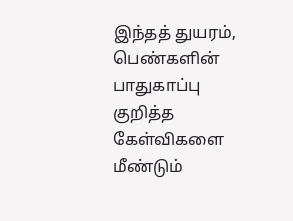இந்தத் துயரம், பெண்களின் பாதுகாப்பு குறித்த கேள்விகளை மீண்டும்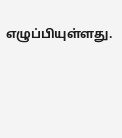எழுப்பியுள்ளது.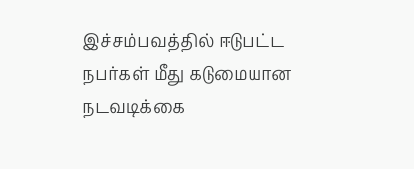இச்சம்பவத்தில் ஈடுபட்ட நபர்கள் மீது கடுமையான நடவடிக்கை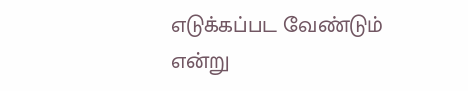எடுக்கப்பட வேண்டும் என்று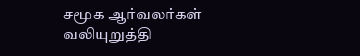சமூக ஆர்வலர்கள் வலியுறுத்தி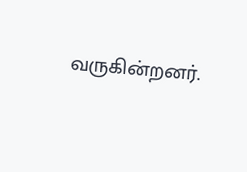வருகின்றனர்.